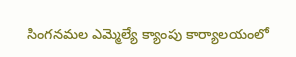సింగనమల ఎమ్మెల్యే క్యాంపు కార్యాలయంలో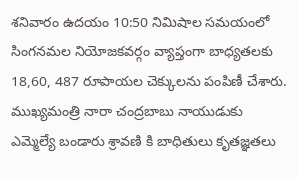శనివారం ఉదయం 10:50 నిమిషాల సమయంలో సింగనమల నియోజకవర్గం వ్యాప్తంగా బాధ్యతలకు 18,60, 487 రూపాయల చెక్కులను పంపిణీ చేశారు. ముఖ్యమంత్రి నారా చంద్రబాబు నాయుడుకు ఎమ్మెల్యే బండారు శ్రావణి కి బాధితులు కృతజ్ఞతలు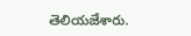తెలియజేశారు.